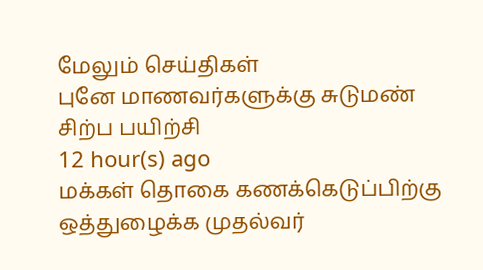மேலும் செய்திகள்
புனே மாணவர்களுக்கு சுடுமண் சிற்ப பயிற்சி
12 hour(s) ago
மக்கள் தொகை கணக்கெடுப்பிற்கு ஒத்துழைக்க முதல்வர்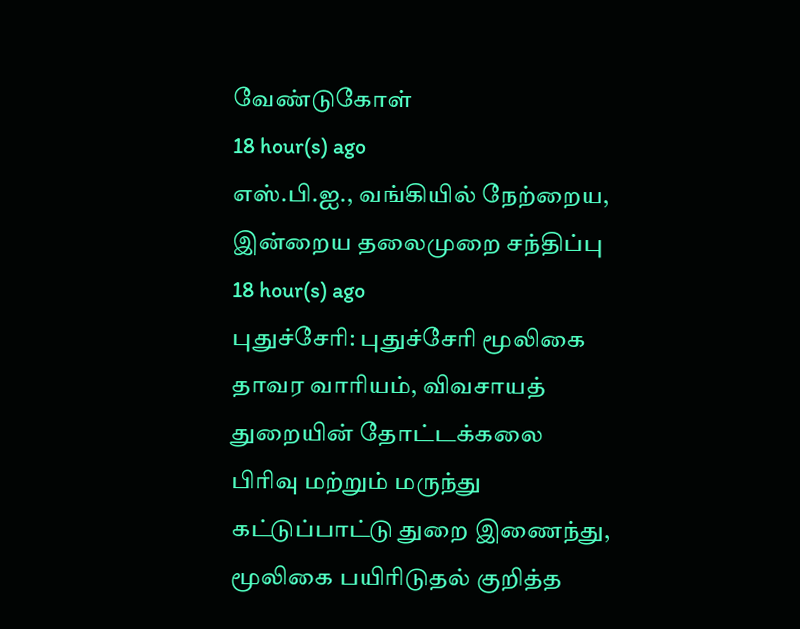வேண்டுகோள்
18 hour(s) ago
எஸ்.பி.ஐ., வங்கியில் நேற்றைய, இன்றைய தலைமுறை சந்திப்பு
18 hour(s) ago
புதுச்சேரி: புதுச்சேரி மூலிகை தாவர வாரியம், விவசாயத் துறையின் தோட்டக்கலை பிரிவு மற்றும் மருந்து கட்டுப்பாட்டு துறை இணைந்து, மூலிகை பயிரிடுதல் குறித்த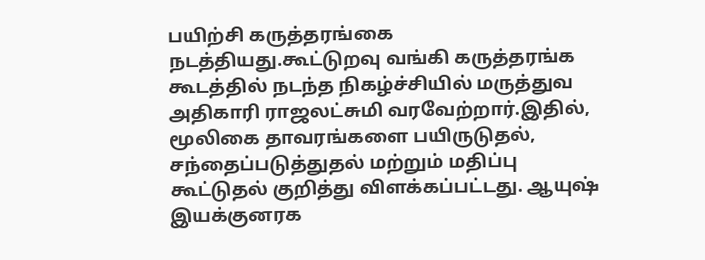பயிற்சி கருத்தரங்கை நடத்தியது.கூட்டுறவு வங்கி கருத்தரங்க கூடத்தில் நடந்த நிகழ்ச்சியில் மருத்துவ அதிகாரி ராஜலட்சுமி வரவேற்றார்.இதில், மூலிகை தாவரங்களை பயிருடுதல், சந்தைப்படுத்துதல் மற்றும் மதிப்பு கூட்டுதல் குறித்து விளக்கப்பட்டது. ஆயுஷ் இயக்குனரக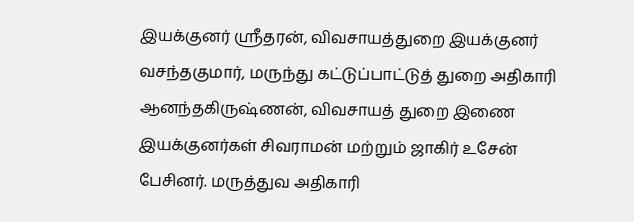இயக்குனர் ஸ்ரீதரன், விவசாயத்துறை இயக்குனர் வசந்தகுமார், மருந்து கட்டுப்பாட்டுத் துறை அதிகாரி ஆனந்தகிருஷ்ணன், விவசாயத் துறை இணை இயக்குனர்கள் சிவராமன் மற்றும் ஜாகிர் உசேன் பேசினர். மருத்துவ அதிகாரி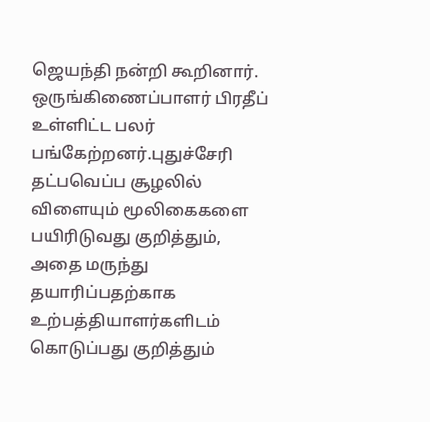ஜெயந்தி நன்றி கூறினார். ஒருங்கிணைப்பாளர் பிரதீப் உள்ளிட்ட பலர் பங்கேற்றனர்.புதுச்சேரி தட்பவெப்ப சூழலில் விளையும் மூலிகைகளை பயிரிடுவது குறித்தும், அதை மருந்து தயாரிப்பதற்காக உற்பத்தியாளர்களிடம் கொடுப்பது குறித்தும்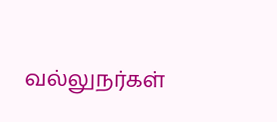வல்லுநர்கள்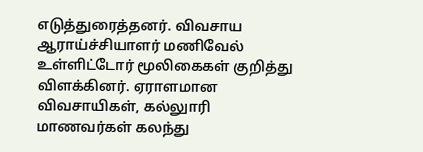எடுத்துரைத்தனர். விவசாய ஆராய்ச்சியாளர் மணிவேல் உள்ளிட்டோர் மூலிகைகள் குறித்து விளக்கினர். ஏராளமான விவசாயிகள், கல்லுாரி மாணவர்கள் கலந்து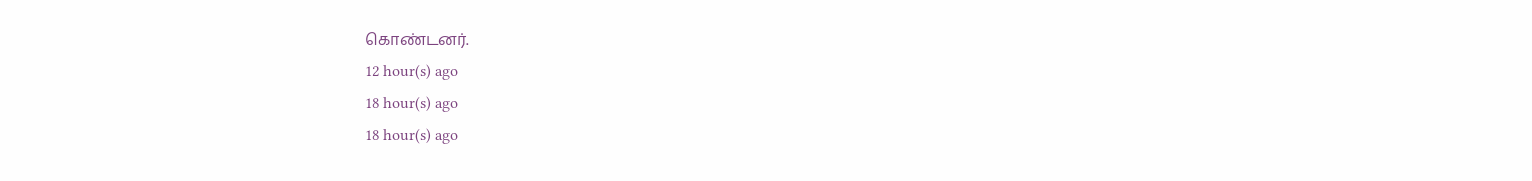கொண்டனர்.
12 hour(s) ago
18 hour(s) ago
18 hour(s) ago